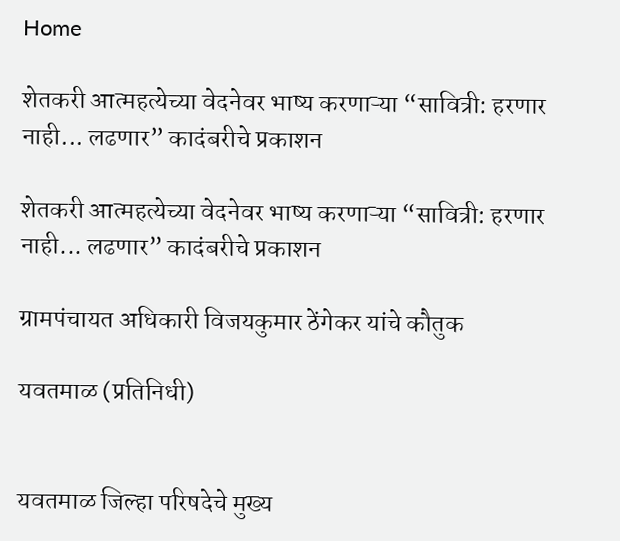Home

शेतकरी आत्महत्येच्या वेदनेवर भाष्य करणाऱ्या “सावित्री: हरणार नाही... लढणार” कादंबरीचे प्रकाशन

शेतकरी आत्महत्येच्या वेदनेवर भाष्य करणाऱ्या “सावित्री: हरणार नाही... लढणार” कादंबरीचे प्रकाशन

ग्रामपंचायत अधिकारी विजयकुमार ठेंगेकर यांचे कौतुक

यवतमाळ (प्रतिनिधी)


यवतमाळ जिल्हा परिषदेचे मुख्य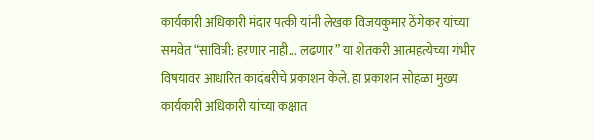कार्यकारी अधिकारी मंदार पत्की यांनी लेखक विजयकुमार ठेंगेकर यांच्या समवेत “सावित्री: हरणार नाही... लढणार” या शेतकरी आत्महत्येच्या गंभीर विषयावर आधारित कादंबरीचे प्रकाशन केले. हा प्रकाशन सोहळा मुख्य कार्यकारी अधिकारी यांच्या कक्षात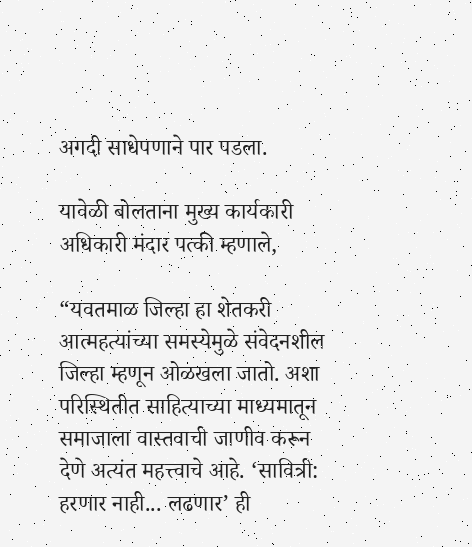अगदी साधेपणाने पार पडला.

यावेळी बोलताना मुख्य कार्यकारी अधिकारी मंदार पत्की म्हणाले,

“यवतमाळ जिल्हा हा शेतकरी आत्महत्यांच्या समस्येमुळे संवेदनशील जिल्हा म्हणून ओळखला जातो. अशा परिस्थितीत साहित्याच्या माध्यमातून समाजाला वास्तवाची जाणीव करून देणे अत्यंत महत्त्वाचे आहे. ‘सावित्री: हरणार नाही... लढणार’ ही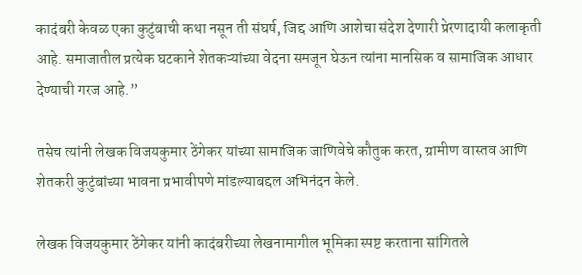कादंबरी केवळ एका कुटुंबाची कथा नसून ती संघर्ष, जिद्द आणि आशेचा संदेश देणारी प्रेरणादायी कलाकृती आहे. समाजातील प्रत्येक घटकाने शेतकऱ्यांच्या वेदना समजून घेऊन त्यांना मानसिक व सामाजिक आधार देण्याची गरज आहे.”

तसेच त्यांनी लेखक विजयकुमार ठेंगेकर यांच्या सामाजिक जाणिवेचे कौतुक करत, ग्रामीण वास्तव आणि शेतकरी कुटुंबांच्या भावना प्रभावीपणे मांडल्याबद्दल अभिनंदन केले.

लेखक विजयकुमार ठेंगेकर यांनी कादंबरीच्या लेखनामागील भूमिका स्पष्ट करताना सांगितले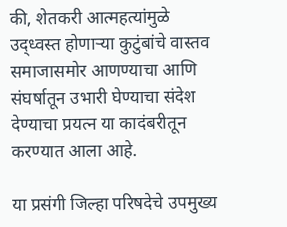की, शेतकरी आत्महत्यांमुळे उद्ध्वस्त होणाऱ्या कुटुंबांचे वास्तव समाजासमोर आणण्याचा आणि संघर्षातून उभारी घेण्याचा संदेश देण्याचा प्रयत्न या कादंबरीतून करण्यात आला आहे.

या प्रसंगी जिल्हा परिषदेचे उपमुख्य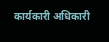कार्यकारी अधिकारी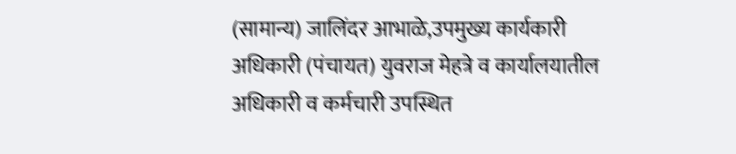(सामान्य) जालिंदर आभाळे,उपमुख्य कार्यकारी अधिकारी (पंचायत) युवराज मेहत्रे व कार्यालयातील अधिकारी व कर्मचारी उपस्थित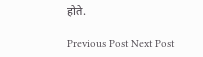होते.

Previous Post Next Post